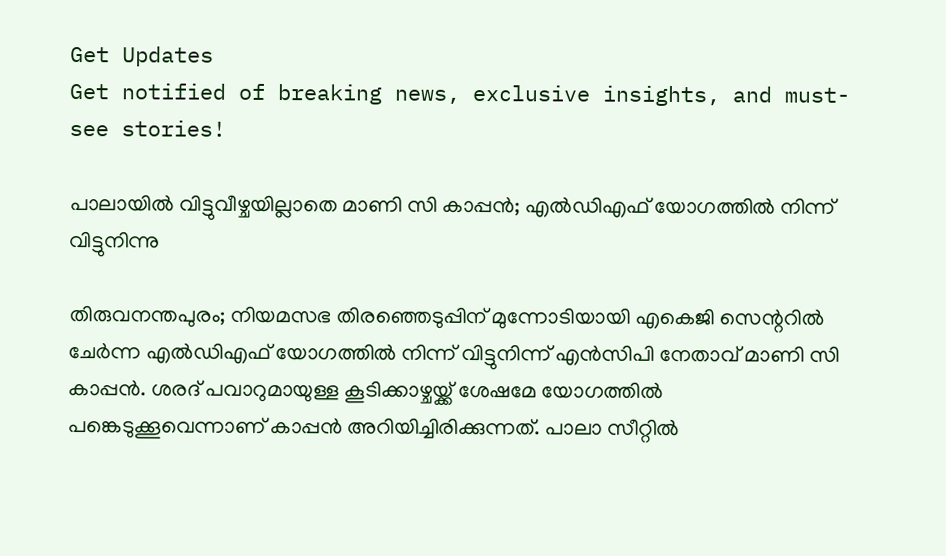Get Updates
Get notified of breaking news, exclusive insights, and must-see stories!

പാലായിൽ വിട്ടുവീഴ്ചയില്ലാതെ മാണി സി കാപ്പൻ; എൽഡിഎഫ് യോഗത്തിൽ നിന്ന് വിട്ടുനിന്നു

തിരുവനന്തപുരം; നിയമസഭ തിരഞ്ഞെടുപ്പിന് മുന്നോടിയായി എകെജി സെന്ററിൽ ചേർന്ന എൽഡിഎഫ് യോഗത്തിൽ നിന്ന് വിട്ടുനിന്ന് എൻസിപി നേതാവ് മാണി സി കാപ്പൻ. ശരദ് പവാറുമായുള്ള കൂടിക്കാഴ്ചയ്ക്ക് ശേഷമേ യോഗത്തിൽ പങ്കെടുക്കൂവെന്നാണ് കാപ്പൻ അറിയിച്ചിരിക്കുന്നത്. പാലാ സീറ്റിൽ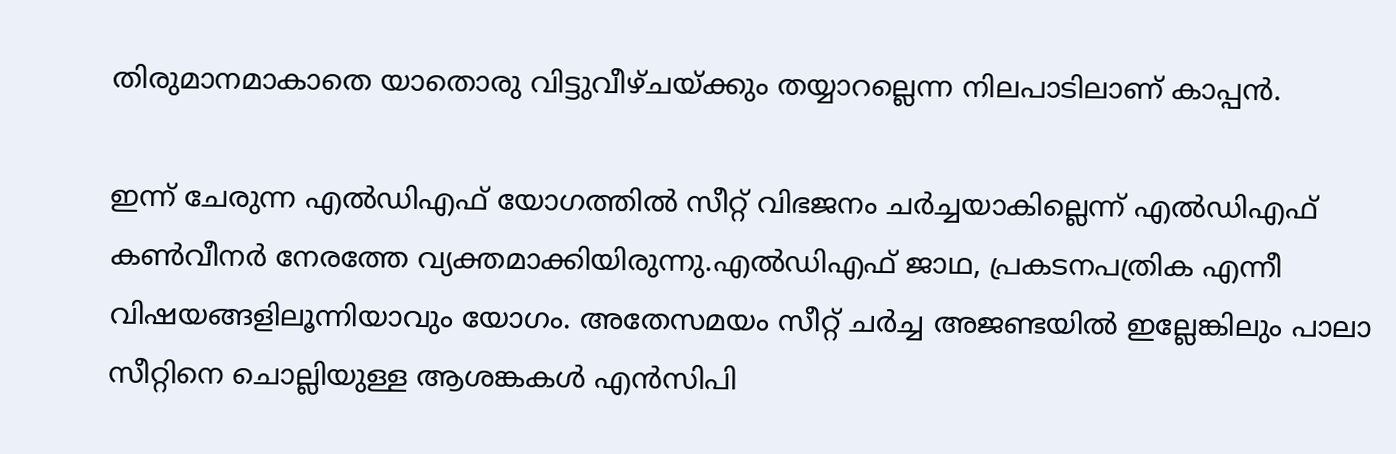തിരുമാനമാകാതെ യാതൊരു വിട്ടുവീഴ്ചയ്ക്കും തയ്യാറല്ലെന്ന നിലപാടിലാണ് കാപ്പൻ.

ഇന്ന് ചേരുന്ന എൽഡിഎഫ് യോഗത്തിൽ സീറ്റ് വിഭജനം ചർച്ചയാകില്ലെന്ന് എൽഡിഎഫ് കൺവീനർ നേരത്തേ വ്യക്തമാക്കിയിരുന്നു.എൽഡിഎഫ് ജാഥ, പ്രകടനപത്രിക എന്നീ വിഷയങ്ങളിലൂന്നിയാവും യോഗം. അതേസമയം സീറ്റ് ചർച്ച അജണ്ടയിൽ ഇല്ലേങ്കിലും പാലാ സീറ്റിനെ ചൊല്ലിയുള്ള ആശങ്കകൾ എൻസിപി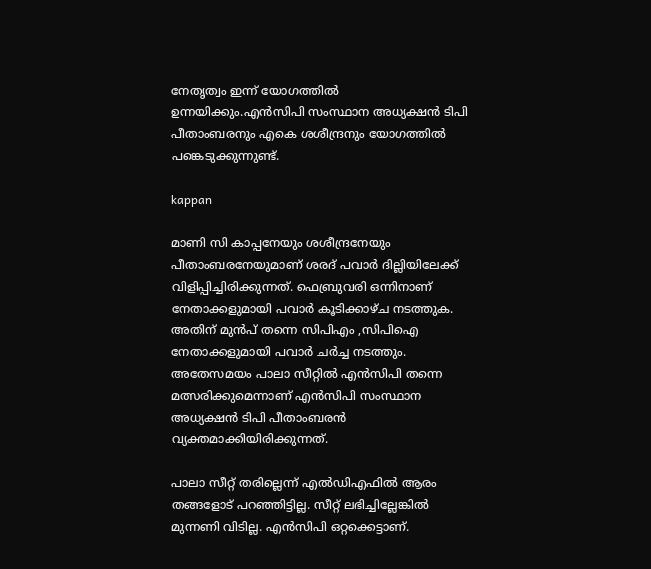നേതൃത്വം ഇന്ന് യോഗത്തിൽ ഉന്നയിക്കും.എൻസിപി സംസ്ഥാന അധ്യക്ഷൻ ടിപി പീതാംബരനും എകെ ശശീന്ദ്രനും യോഗത്തിൽ പങ്കെടുക്കുന്നുണ്ട്.

kappan

മാണി സി കാപ്പനേയും ശശീന്ദ്രനേയും പീതാംബരനേയുമാണ് ശരദ് പവാർ ദില്ലിയിലേക്ക് വിളിപ്പിച്ചിരിക്കുന്നത്. ഫെബ്രുവരി ഒന്നിനാണ് നേതാക്കളുമായി പവാർ കൂടിക്കാഴ്ച നടത്തുക. അതിന് മുൻപ് തന്നെ സിപിഎം ,സിപിഐ നേതാക്കളുമായി പവാർ ചർച്ച നടത്തും. അതേസമയം പാലാ സീറ്റിൽ എൻസിപി തന്നെ മത്സരിക്കുമെന്നാണ് എൻസിപി സംസ്ഥാന അധ്യക്ഷൻ ടിപി പീതാംബരൻ വ്യക്തമാക്കിയിരിക്കുന്നത്.

പാലാ സീറ്റ് തരില്ലെന്ന് എൽഡിഎഫിൽ ആരം തങ്ങളോട് പറഞ്ഞിട്ടില്ല. സീറ്റ് ലഭിച്ചില്ലേങ്കിൽ മുന്നണി വിടില്ല. എൻസിപി ഒറ്റക്കെട്ടാണ്.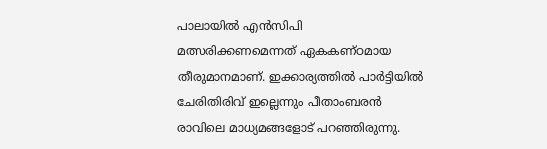പാലായില്‍ എന്‍സിപി മത്സരിക്കണമെന്നത് ഏകകണ്ഠമായ തീരുമാനമാണ്. ഇക്കാര്യത്തില്‍ പാര്‍ട്ടിയില്‍ ചേരിതിരിവ് ഇല്ലെന്നും പീതാംബരൻ രാവിലെ മാധ്യമങ്ങളോട് പറഞ്ഞിരുന്നു.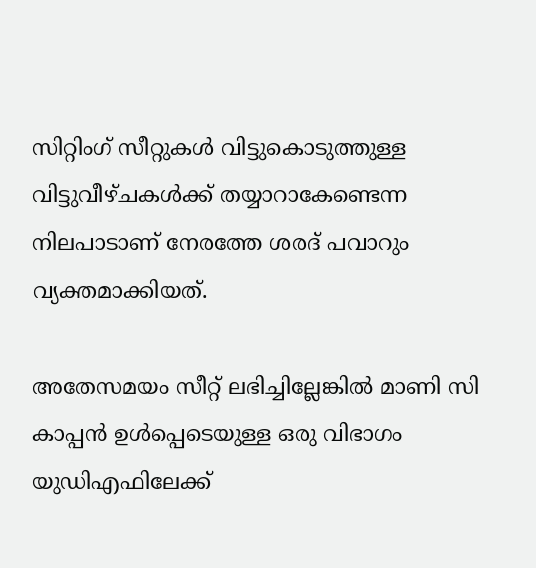സിറ്റിംഗ് സീറ്റുകൾ വിട്ടുകൊടുത്തുള്ള വിട്ടുവീഴ്ചകൾക്ക് തയ്യാറാകേണ്ടെന്ന നിലപാടാണ് നേരത്തേ ശരദ് പവാറും വ്യക്തമാക്കിയത്.

അതേസമയം സീറ്റ് ലഭിച്ചില്ലേങ്കിൽ മാണി സി കാപ്പൻ ഉൾപ്പെടെയുള്ള ഒരു വിഭാഗം യുഡിഎഫിലേക്ക്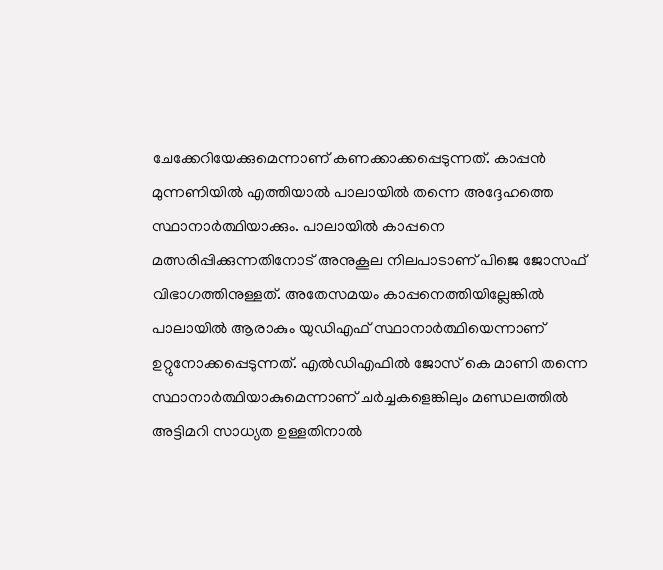ചേക്കേറിയേക്കുമെന്നാണ് കണക്കാക്കപ്പെടുന്നത്. കാപ്പൻ മുന്നണിയിൽ എത്തിയാൽ പാലായിൽ തന്നെ അദ്ദേഹത്തെ സ്ഥാനാർത്ഥിയാക്കും. പാലായിൽ കാപ്പനെ മത്സരിപ്പിക്കുന്നതിനോട് അനുകൂല നിലപാടാണ് പിജെ ജോസഫ് വിഭാഗത്തിനുള്ളത്. അതേസമയം കാപ്പനെത്തിയില്ലേങ്കിൽ പാലായിൽ ആരാകും യുഡിഎഫ് സ്ഥാനാർത്ഥിയെന്നാണ് ഉറ്റുനോക്കപ്പെടുന്നത്. എൽഡിഎഫിൽ ജോസ് കെ മാണി തന്നെ സ്ഥാനാർത്ഥിയാകുമെന്നാണ് ചർച്ചകളെങ്കിലും മണ്ഡലത്തിൽ അട്ടിമറി സാധ്യത ഉള്ളതിനാൽ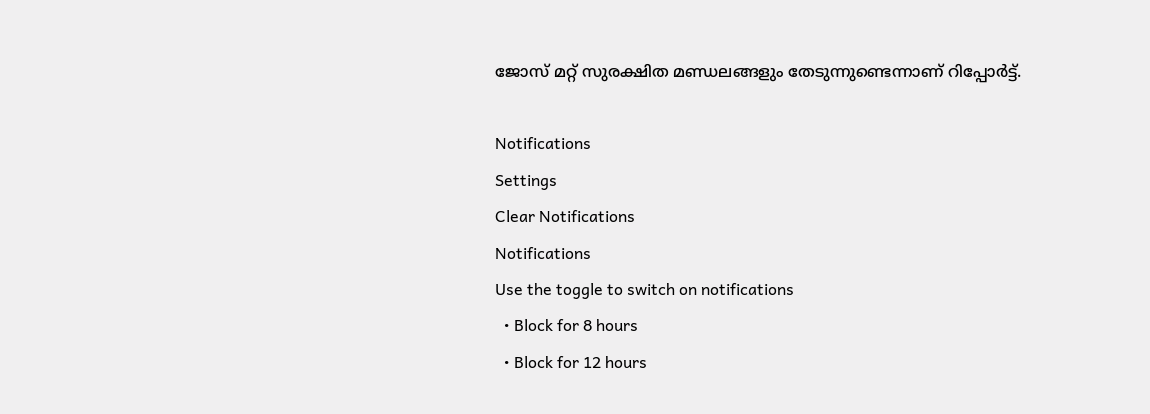ജോസ് മറ്റ് സുരക്ഷിത മണ്ഡലങ്ങളും തേടുന്നുണ്ടെന്നാണ് റിപ്പോർട്ട്.

Notifications
Settings
Clear Notifications
Notifications
Use the toggle to switch on notifications
  • Block for 8 hours
  • Block for 12 hours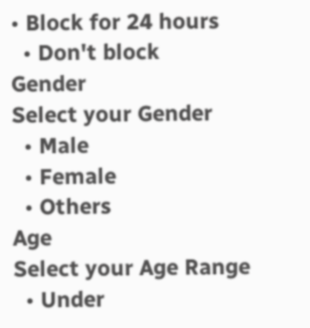• Block for 24 hours
  • Don't block
Gender
Select your Gender
  • Male
  • Female
  • Others
Age
Select your Age Range
  • Under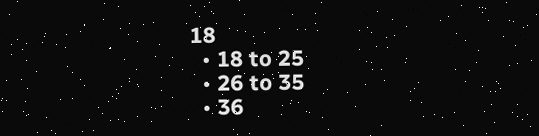18
  • 18 to 25
  • 26 to 35
  • 36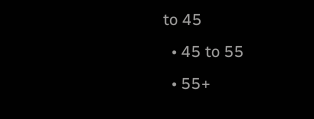to 45
  • 45 to 55
  • 55+